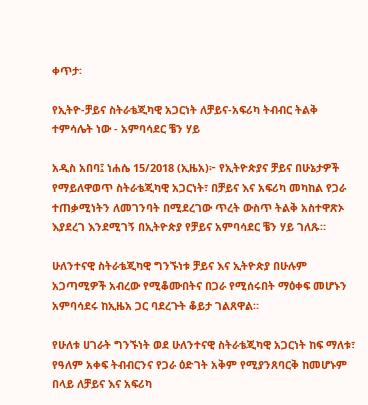ቀጥታ፡

የኢትዮ-ቻይና ስትራቴጂካዊ አጋርነት ለቻይና-አፍሪካ ትብብር ትልቅ ተምሳሌት ነው - አምባሳደር ቼን ሃይ

አዲስ አበባ፤ ነሐሴ 15/2018 (ኢዜአ)፦ የኢትዮጵያና ቻይና በሁኔታዎች የማይለዋወጥ ስትራቴጂካዊ አጋርነት፣ በቻይና እና አፍሪካ መካከል የጋራ ተጠቃሚነትን ለመገንባት በሚደረገው ጥረት ውስጥ ትልቅ አስተዋጽኦ እያደረገ እንደሚገኝ በኢትዮጵያ የቻይና አምባሳደር ቼን ሃይ ገለጹ።

ሁለንተናዊ ስትራቴጂካዊ ግንኙነቱ ቻይና እና ኢትዮጵያ በሁሉም አጋጣሚዎች አብረው የሚቆሙበትና በጋራ የሚሰሩበት ማዕቀፍ መሆኑን አምባሳደሩ ከኢዜአ ጋር ባደረጉት ቆይታ ገልጸዋል።

የሁለቱ ሀገራት ግንኙነት ወደ ሁለንተናዊ ስትራቴጂካዊ አጋርነት ከፍ ማለቱ፣ የዓለም አቀፍ ትብብርንና የጋራ ዕድገት አቅም የሚያንጸባርቅ ከመሆኑም በላይ ለቻይና እና አፍሪካ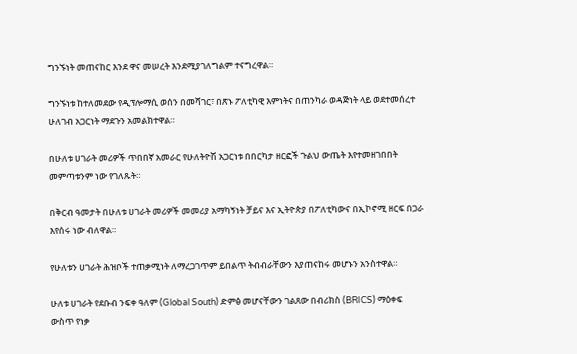ግንኙነት መጠናከር እንደ ዋና መሠረት እንደሚያገለግልም ተናግረዋል።

ግንኙነቱ ከተለመደው የዲፕሎማሲ ወሰን በመሻገር፣ በጽኑ ፖለቲካዊ እምነትና በጠንካራ ወዳጅነት ላይ ወደተመሰረተ ሁለገብ አጋርነት ማደጉን አመልክተዋል።

በሁለቱ ሀገራት መሪዎች ጥበበኛ አመራር የሁለትዮሽ አጋርነቱ በበርካታ ዘርፎች ጉልህ ውጤት እየተመዘገበበት መምጣቱንም ነው የገለጹት።

በቅርብ ዓመታት በሁለቱ ሀገራት መሪዎች መመሪያ አማካኝነት ቻይና እና ኢትዮጵያ በፖለቲካውና በኢኮኖሚ ዘርፍ በጋራ እየሰሩ ነው ብለዋል።

የሁለቱን ሀገራት ሕዝቦች ተጠቃሚነት ለማረጋገጥም ይበልጥ ትብብራቸውን እያጠናከሩ መሆኑን አንስተዋል።

ሁለቱ ሀገራት የደቡብ ንፍቀ ዓለም (Global South) ድምፅ መሆናቸውን ገልጸው በብሪክስ (BRICS) ማዕቀፍ ውስጥ የነቃ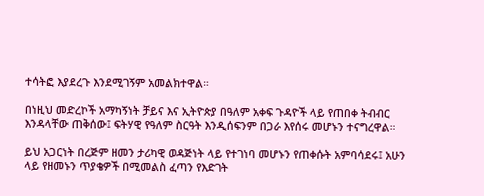ተሳትፎ እያደረጉ እንደሚገኝም አመልክተዋል።

በነዚህ መድረኮች አማካኝነት ቻይና እና ኢትዮጵያ በዓለም አቀፍ ጉዳዮች ላይ የጠበቀ ትብብር እንዳላቸው ጠቅሰው፤ ፍትሃዊ የዓለም ስርዓት እንዲሰፍንም በጋራ እየሰሩ መሆኑን ተናግረዋል።

ይህ አጋርነት በረጅም ዘመን ታሪካዊ ወዳጅነት ላይ የተገነባ መሆኑን የጠቀሱት አምባሳደሩ፤ አሁን ላይ የዘመኑን ጥያቄዎች በሚመልስ ፈጣን የእድገት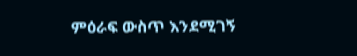ምዕራፍ ውስጥ እንደሚገኝ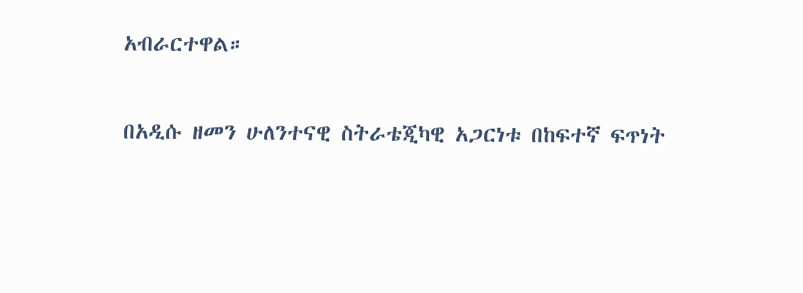አብራርተዋል።

በአዲሱ ዘመን ሁለንተናዊ ስትራቴጂካዊ አጋርነቱ በከፍተኛ ፍጥነት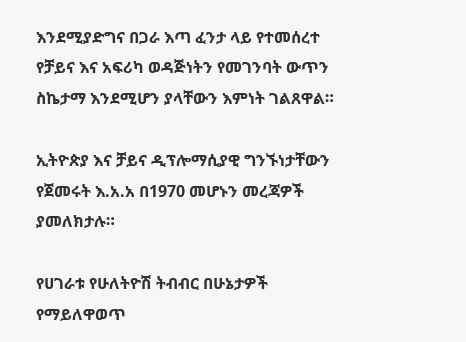እንደሚያድግና በጋራ እጣ ፈንታ ላይ የተመሰረተ የቻይና እና አፍሪካ ወዳጅነትን የመገንባት ውጥን ስኬታማ እንደሚሆን ያላቸውን እምነት ገልጸዋል።

ኢትዮጵያ እና ቻይና ዲፕሎማሲያዊ ግንኙነታቸውን የጀመሩት እ.አ.አ በ1970 መሆኑን መረጃዎች ያመለክታሉ።

የሀገራቱ የሁለትዮሽ ትብብር በሁኔታዎች የማይለዋወጥ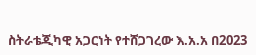ስትራቴጂካዊ አጋርነት የተሸጋገረው እ.አ.አ በ2023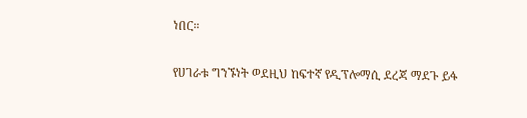ነበር።

የሀገራቱ ግንኙነት ወደዚህ ከፍተኛ የዲፕሎማሲ ደረጃ ማደጉ ይፋ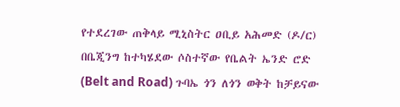የተደረገው ጠቅላይ ሚኒስትር ዐቢይ አሕመድ (ዶ/ር) በቤጂንግ ከተካሄደው ሶስተኛው የቤልት ኤንድ ሮድ (Belt and Road) ጉባኤ ጎን ለጎን ወቅት ከቻይናው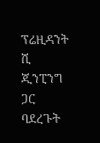ፕሬዚዳንት ሺ ጂንፒንግ ጋር ባደረጉት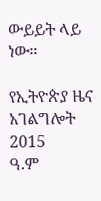ውይይት ላይ ነው።

የኢትዮጵያ ዜና አገልግሎት
2015
ዓ.ም